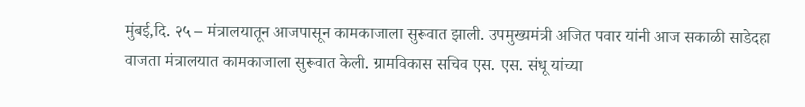मुंबई,दि. २५ – मंत्रालयातून आजपासून कामकाजाला सुरूवात झाली. उपमुख्यमंत्री अजित पवार यांनी आज सकाळी साडेदहा वाजता मंत्रालयात कामकाजाला सुरूवात केली. ग्रामविकास सचिव एस. एस. संधू यांच्या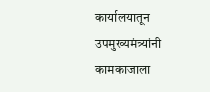कार्यालयातून उपमुख्यमंत्र्यांनी कामकाजाला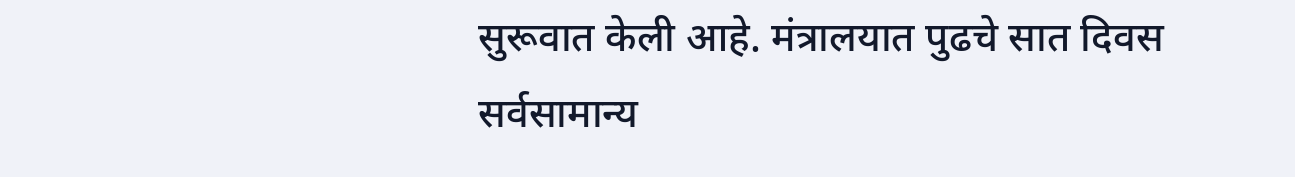सुरूवात केली आहे. मंत्रालयात पुढचे सात दिवस सर्वसामान्य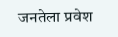जनतेला प्रवेश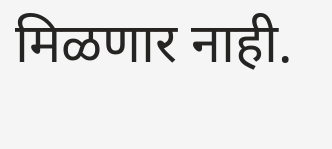मिळणार नाही.